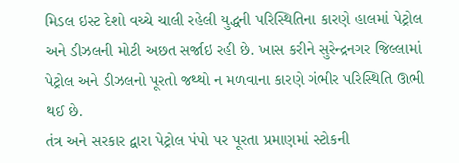મિડલ ઇસ્ટ દેશો વચ્ચે ચાલી રહેલી યુદ્ધની પરિસ્થિતિના કારણે હાલમાં પેટ્રોલ અને ડીઝલની મોટી અછત સર્જાઇ રહી છે. ખાસ કરીને સુરેન્દ્રનગર જિલ્લામાં પેટ્રોલ અને ડીઝલનો પૂરતો જથ્થો ન મળવાના કારણે ગંભીર પરિસ્થિતિ ઊભી થઈ છે.
તંત્ર અને સરકાર દ્વારા પેટ્રોલ પંપો પર પૂરતા પ્રમાણમાં સ્ટોકની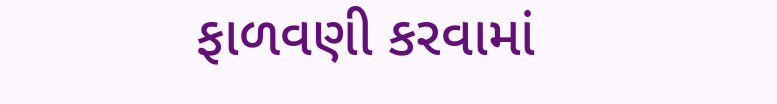ફાળવણી કરવામાં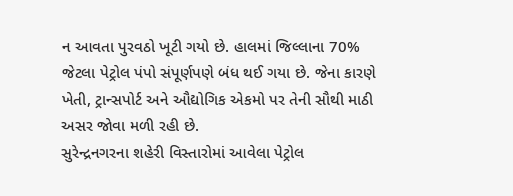ન આવતા પુરવઠો ખૂટી ગયો છે. હાલમાં જિલ્લાના 70% જેટલા પેટ્રોલ પંપો સંપૂર્ણપણે બંધ થઈ ગયા છે. જેના કારણે ખેતી, ટ્રાન્સપોર્ટ અને ઔદ્યોગિક એકમો પર તેની સૌથી માઠી અસર જોવા મળી રહી છે.
સુરેન્દ્રનગરના શહેરી વિસ્તારોમાં આવેલા પેટ્રોલ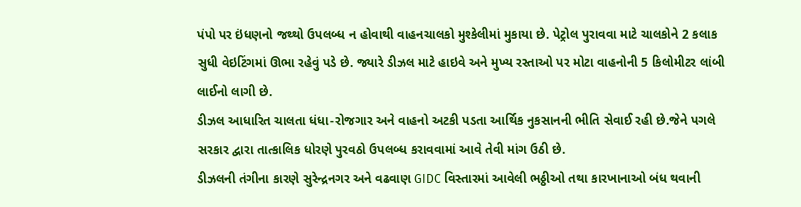પંપો પર ઇંધણનો જથ્થો ઉપલબ્ધ ન હોવાથી વાહનચાલકો મુશ્કેલીમાં મુકાયા છે. પેટ્રોલ પુરાવવા માટે ચાલકોને 2 કલાક સુધી વેઇટિંગમાં ઊભા રહેવું પડે છે. જ્યારે ડીઝલ માટે હાઇવે અને મુખ્ય રસ્તાઓ પર મોટા વાહનોની 5 કિલોમીટર લાંબી લાઈનો લાગી છે.
ડીઝલ આધારિત ચાલતા ધંધા-રોજગાર અને વાહનો અટકી પડતા આર્થિક નુકસાનની ભીતિ સેવાઈ રહી છે.જેને પગલે સરકાર દ્વારા તાત્કાલિક ધોરણે પુરવઠો ઉપલબ્ધ કરાવવામાં આવે તેવી માંગ ઉઠી છે.
ડીઝલની તંગીના કારણે સુરેન્દ્રનગર અને વઢવાણ GIDC વિસ્તારમાં આવેલી ભઠ્ઠીઓ તથા કારખાનાઓ બંધ થવાની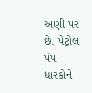અણી પર છે. પેટ્રોલ પંપ ધારકોને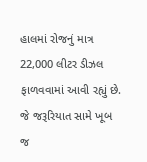હાલમાં રોજનું માત્ર 22,000 લીટર ડીઝલ ફાળવવામાં આવી રહ્યું છે. જે જરૂરિયાત સામે ખૂબ જ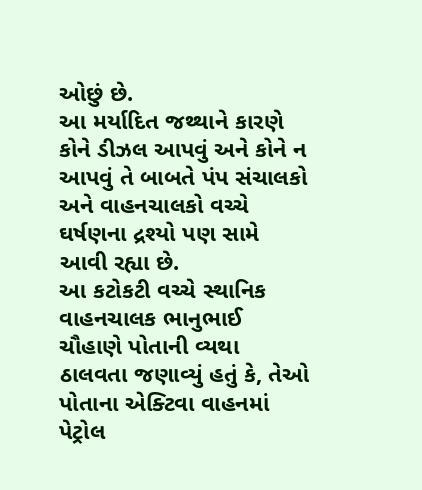ઓછું છે.
આ મર્યાદિત જથ્થાને કારણે કોને ડીઝલ આપવું અને કોને ન આપવું તે બાબતે પંપ સંચાલકો અને વાહનચાલકો વચ્ચે ઘર્ષણના દ્રશ્યો પણ સામે આવી રહ્યા છે.
આ કટોકટી વચ્ચે સ્થાનિક વાહનચાલક ભાનુભાઈ ચૌહાણે પોતાની વ્યથા ઠાલવતા જણાવ્યું હતું કે, તેઓ પોતાના એક્ટિવા વાહનમાં પેટ્રોલ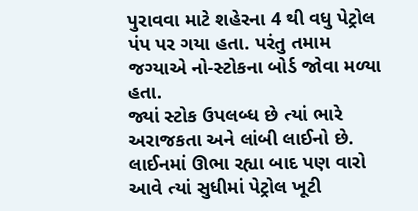પુરાવવા માટે શહેરના 4 થી વધુ પેટ્રોલ પંપ પર ગયા હતા. પરંતુ તમામ જગ્યાએ નો-સ્ટોકના બોર્ડ જોવા મળ્યા હતા.
જ્યાં સ્ટોક ઉપલબ્ધ છે ત્યાં ભારે અરાજકતા અને લાંબી લાઈનો છે. લાઈનમાં ઊભા રહ્યા બાદ પણ વારો આવે ત્યાં સુધીમાં પેટ્રોલ ખૂટી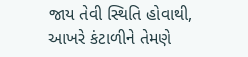જાય તેવી સ્થિતિ હોવાથી, આખરે કંટાળીને તેમણે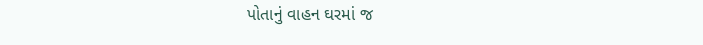પોતાનું વાહન ઘરમાં જ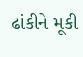ઢાંકીને મૂકી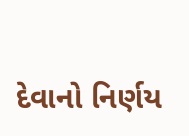દેવાનો નિર્ણય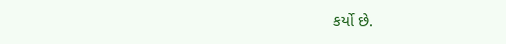કર્યો છે.